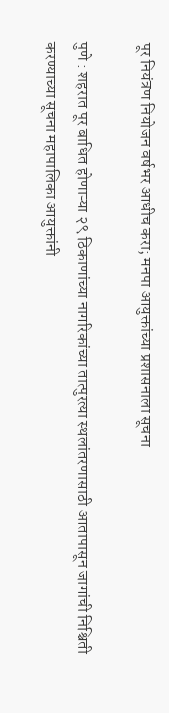पूर नियंत्रण नियोजन वर्षभर आधीच करा; मनपा आयुक्तांच्या प्रशासनाला सूचना

पुणे : शहरात पूर बाधित होणाऱ्या २९ ठिकाणांच्या नागरिकांच्या तात्पुरत्या स्थलांतरणासाठी आतापासून जागांची निश्चिती करण्याच्या सूचना महापालिका आयुक्तांनी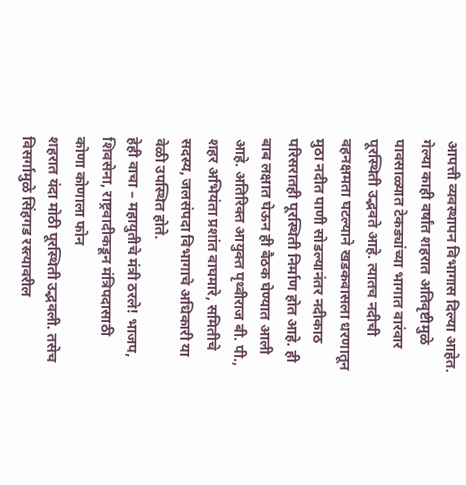आपत्ती व्यवस्थापन विभागास दिल्या आहेत.
गेल्या काही वर्षांत शहरात अतिवृष्टीमुळे पावसाळ्यात टेकड्यांच्या भागात वारंवार पूरस्थिती उद्भवते आहे. त्यातच नदीची वहनक्षमता घटल्याने खडकवासला धरणातून मुठा नदीत पाणी सोडल्यानंतर नदीकाठ परिसरातही पूरस्थिती निर्माण होत आहे. ही बाब लक्षात घेऊन ही बैठक घेण्यात आली आहे. अतिरिक्त आयुक्त पृथ्वीराज बी. पी., शहर अभियंता प्रशांत वाघमारे, समितीचे सदस्य, जलसंपदा विभागाचे अधिकारी या वेळी उपस्थित होते.
हेही वाचा – महायुतीचे मंत्री ठरले! भाजप, शिवसेना, राष्ट्रवादीकडून मंत्रिपदासाठी कोणा कोणाला फोन
शहरात यंदा मोठी पूरस्थिती उद्भवली. तसेच विसर्गामुळे सिंहगड रस्त्यावरील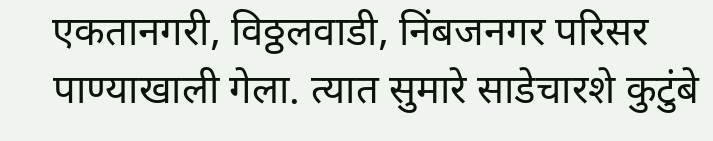एकतानगरी, विठ्ठलवाडी, निंबजनगर परिसर पाण्याखाली गेला. त्यात सुमारे साडेचारशे कुटुंबे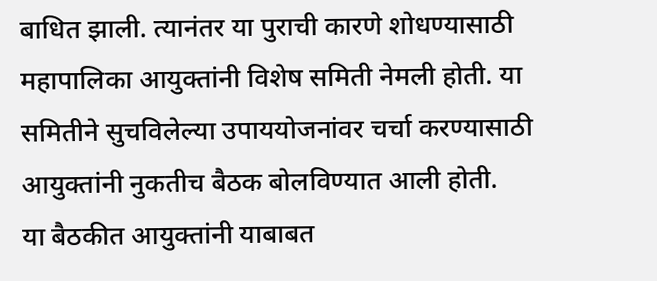बाधित झाली. त्यानंतर या पुराची कारणे शोधण्यासाठी महापालिका आयुक्तांनी विशेष समिती नेमली होती. या समितीने सुचविलेल्या उपाययोजनांवर चर्चा करण्यासाठी आयुक्तांनी नुकतीच बैठक बोलविण्यात आली होती.
या बैठकीत आयुक्तांनी याबाबत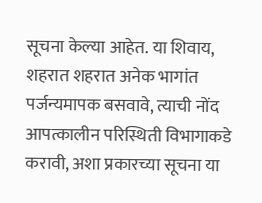सूचना केल्या आहेत. या शिवाय, शहरात शहरात अनेक भागांत पर्जन्यमापक बसवावे, त्याची नोंद आपत्कालीन परिस्थिती विभागाकडे करावी, अशा प्रकारच्या सूचना या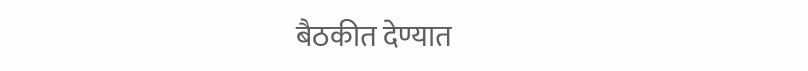बैठकीत देण्यात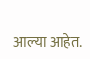आल्या आहेत.